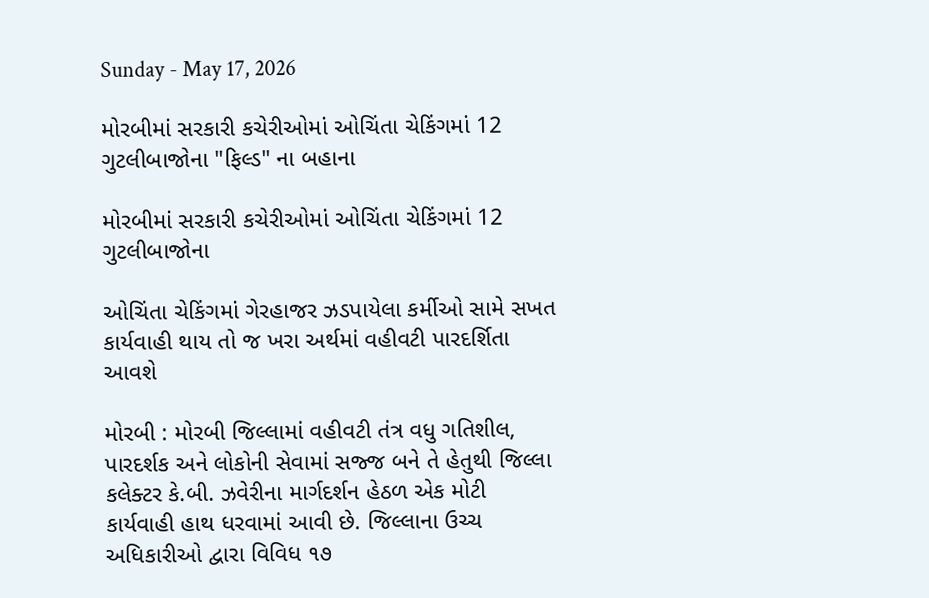Sunday - May 17, 2026

મોરબીમાં સરકારી કચેરીઓમાં ઓચિંતા ચેકિંગમાં 12 ગુટલીબાજોના "ફિલ્ડ" ના બહાના

મોરબીમાં સરકારી કચેરીઓમાં ઓચિંતા ચેકિંગમાં 12 ગુટલીબાજોના

ઓચિંતા ચેકિંગમાં ગેરહાજર ઝડપાયેલા કર્મીઓ સામે સખત કાર્યવાહી થાય તો જ ખરા અર્થમાં વહીવટી પારદર્શિતા આવશે

મોરબી : મોરબી જિલ્લામાં વહીવટી તંત્ર વધુ ગતિશીલ, પારદર્શક અને લોકોની સેવામાં સજ્જ બને તે હેતુથી જિલ્લા કલેક્ટર કે.બી. ઝવેરીના માર્ગદર્શન હેઠળ એક મોટી કાર્યવાહી હાથ ધરવામાં આવી છે. જિલ્લાના ઉચ્ચ અધિકારીઓ દ્વારા વિવિધ ૧૭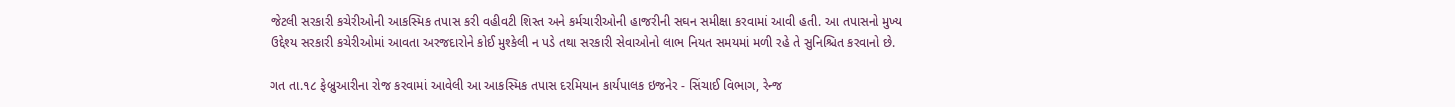જેટલી સરકારી કચેરીઓની આકસ્મિક તપાસ કરી વહીવટી શિસ્ત અને કર્મચારીઓની હાજરીની સઘન સમીક્ષા કરવામાં આવી હતી. આ તપાસનો મુખ્ય ઉદ્દેશ્ય સરકારી કચેરીઓમાં આવતા અરજદારોને કોઈ મુશ્કેલી ન પડે તથા સરકારી સેવાઓનો લાભ નિયત સમયમાં મળી રહે તે સુનિશ્ચિત કરવાનો છે.

ગત તા.૧૮ ફેબ્રુઆરીના રોજ કરવામાં આવેલી આ આકસ્મિક તપાસ દરમિયાન કાર્યપાલક ઇજનેર - સિંચાઈ વિભાગ, રેન્જ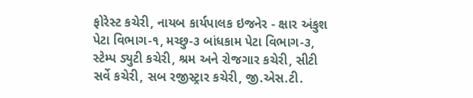ફોરેસ્ટ કચેરી, નાયબ કાર્યપાલક ઇજનેર - ક્ષાર અંકુશ પેટા વિભાગ-૧, મચ્છુ-૩ બાંધકામ પેટા વિભાગ-૩, સ્ટેમ્પ ડ્યુટી કચેરી, શ્રમ અને રોજગાર કચેરી, સીટી સર્વે કચેરી, સબ રજીસ્ટ્રાર કચેરી, જી.એસ.ટી.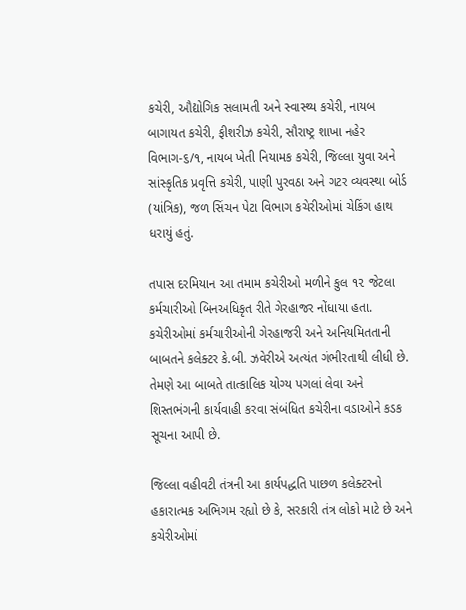કચેરી, ઔદ્યોગિક સલામતી અને સ્વાસ્થ્ય કચેરી, નાયબ બાગાયત કચેરી, ફીશરીઝ કચેરી, સૌરાષ્ટ્ર શાખા નહેર વિભાગ-૬/૧, નાયબ ખેતી નિયામક કચેરી, જિલ્લા યુવા અને સાંસ્કૃતિક પ્રવૃત્તિ કચેરી, પાણી પુરવઠા અને ગટર વ્યવસ્થા બોર્ડ (યાંત્રિક), જળ સિંચન પેટા વિભાગ કચેરીઓમાં ચેકિંગ હાથ ધરાયું હતું.

તપાસ દરમિયાન આ તમામ કચેરીઓ મળીને કુલ ૧૨ જેટલા કર્મચારીઓ બિનઅધિકૃત રીતે ગેરહાજર નોંધાયા હતા. કચેરીઓમાં કર્મચારીઓની ગેરહાજરી અને અનિયમિતતાની બાબતને કલેક્ટર કે.બી. ઝવેરીએ અત્યંત ગંભીરતાથી લીધી છે. તેમણે આ બાબતે તાત્કાલિક યોગ્ય પગલાં લેવા અને શિસ્તભંગની કાર્યવાહી કરવા સંબંધિત કચેરીના વડાઓને કડક સૂચના આપી છે.

જિલ્લા વહીવટી તંત્રની આ કાર્યપદ્ધતિ પાછળ કલેક્ટરનો હકારાત્મક અભિગમ રહ્યો છે કે, સરકારી તંત્ર લોકો માટે છે અને કચેરીઓમાં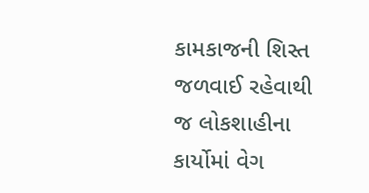કામકાજની શિસ્ત જળવાઈ રહેવાથી જ લોકશાહીના કાર્યોમાં વેગ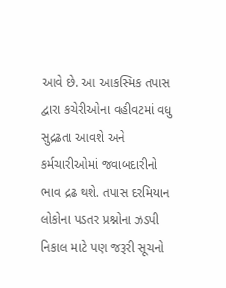આવે છે. આ આકસ્મિક તપાસ દ્વારા કચેરીઓના વહીવટમાં વધુ સુદ્રઢતા આવશે અને કર્મચારીઓમાં જવાબદારીનો ભાવ દ્રઢ થશે. તપાસ દરમિયાન લોકોના પડતર પ્રશ્નોના ઝડપી નિકાલ માટે પણ જરૂરી સૂચનો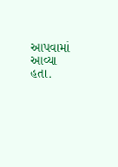આપવામાં આવ્યા હતા.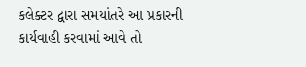કલેક્ટર દ્વારા સમયાંતરે આ પ્રકારની કાર્યવાહી કરવામાં આવે તો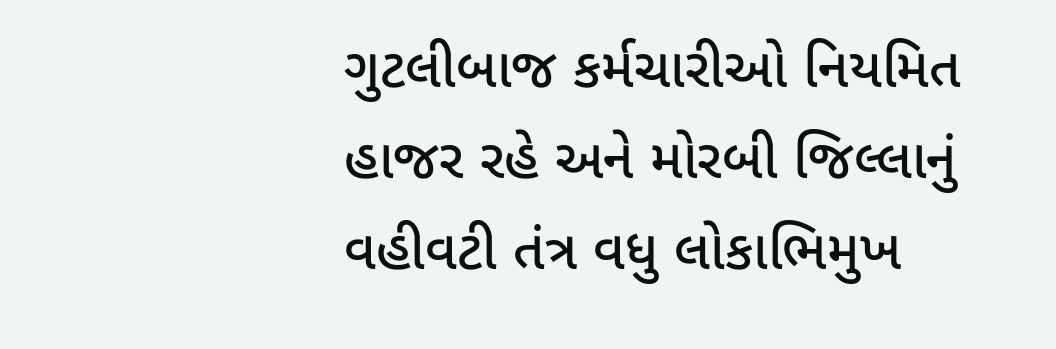ગુટલીબાજ કર્મચારીઓ નિયમિત હાજર રહે અને મોરબી જિલ્લાનું વહીવટી તંત્ર વધુ લોકાભિમુખ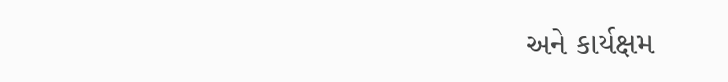અને કાર્યક્ષમ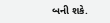બની શકે.